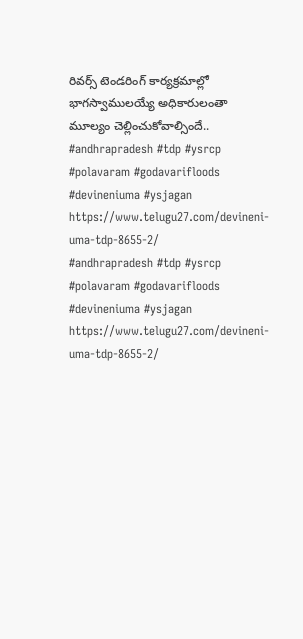రివర్స్ టెండరింగ్ కార్యక్రమాల్లో భాగస్వాములయ్యే అధికారులంతా మూల్యం చెల్లించుకోవాల్సిందే..
#andhrapradesh #tdp #ysrcp #polavaram #godavarifloods #devineniuma #ysjagan
https://www.telugu27.com/devineni-uma-tdp-8655-2/
#andhrapradesh #tdp #ysrcp #polavaram #godavarifloods #devineniuma #ysjagan
https://www.telugu27.com/devineni-uma-tdp-8655-2/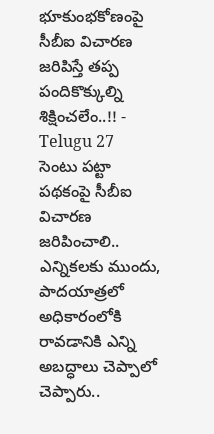భూకుంభకోణంపై సీబీఐ విచారణ జరిపిస్తే తప్ప పందికొక్కుల్ని శిక్షించలేం..!! - Telugu 27
సెంటు పట్టా పథకంపై సీబీఐ విచారణ జరిపించాలి.. ఎన్నికలకు ముందు, పాదయాత్రలో అధికారంలోకి రావడానికి ఎన్ని అబద్ధాలు చెప్పాలో చెప్పారు..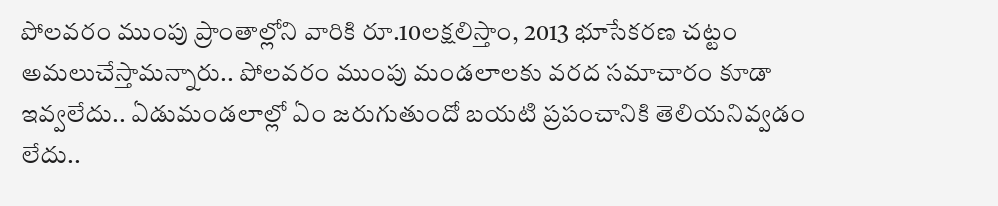పోలవరం ముంపు ప్రాంతాల్లోని వారికి రూ.10లక్షలిస్తాం, 2013 భూసేకరణ చట్టం అమలుచేస్తామన్నారు.. పోలవరం ముంపు మండలాలకు వరద సమాచారం కూడా ఇవ్వలేదు.. ఏడుమండలాల్లో ఏం జరుగుతుందో బయటి ప్రపంచానికి తెలియనివ్వడం లేదు..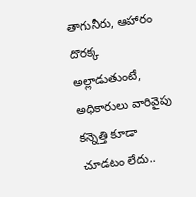తాగునీరు, ఆహారం దొరక్క అల్లాడుతుంటే, అధికారులు వారివైపు కన్నెత్తి కూడా చూడటం లేదు..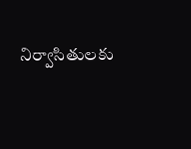నిర్వాసితులకు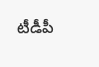టీడీపీ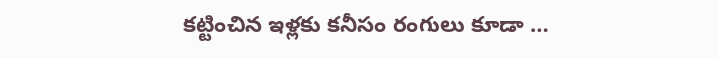కట్టించిన ఇళ్లకు కనీసం రంగులు కూడా …